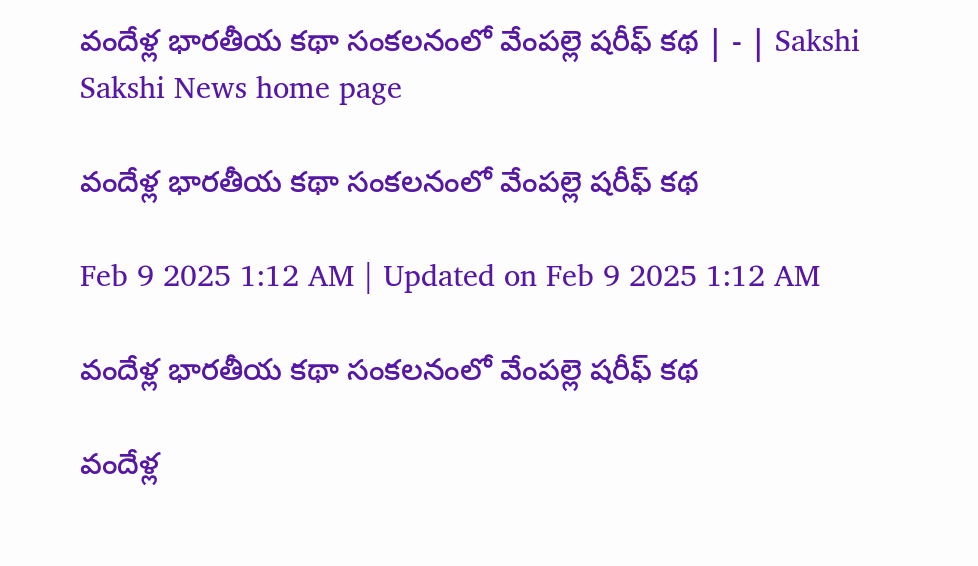వందేళ్ల భారతీయ కథా సంకలనంలో వేంపల్లె షరీఫ్‌ కథ | - | Sakshi
Sakshi News home page

వందేళ్ల భారతీయ కథా సంకలనంలో వేంపల్లె షరీఫ్‌ కథ

Feb 9 2025 1:12 AM | Updated on Feb 9 2025 1:12 AM

వందేళ్ల భారతీయ కథా సంకలనంలో వేంపల్లె షరీఫ్‌ కథ

వందేళ్ల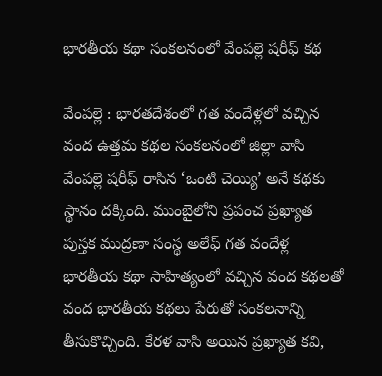భారతీయ కథా సంకలనంలో వేంపల్లె షరీఫ్‌ కథ

వేంపల్లె : భారతదేశంలో గత వందేళ్లలో వచ్చిన వంద ఉత్తమ కథల సంకలనంలో జిల్లా వాసి వేంపల్లె షరీఫ్‌ రాసిన ‘ఒంటి చెయ్యి’ అనే కథకు స్థానం దక్కింది. ముంబైలోని ప్రపంచ ప్రఖ్యాత పుస్తక ముద్రణా సంస్థ అలేఫ్‌ గత వందేళ్ల భారతీయ కథా సాహిత్యంలో వచ్చిన వంద కథలతో వంద భారతీయ కథలు పేరుతో సంకలనాన్ని తీసుకొచ్చింది. కేరళ వాసి అయిన ప్రఖ్యాత కవి,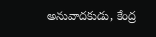అనువాదకుడు, కేంద్ర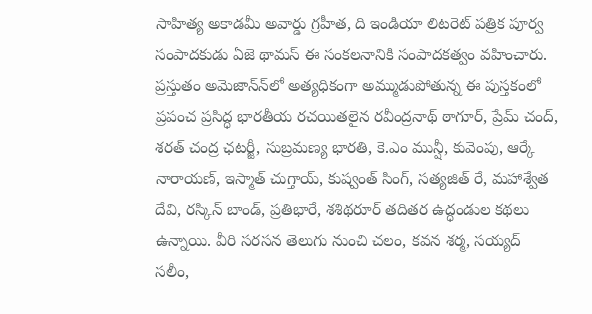సాహిత్య అకాడమీ అవార్డు గ్రహీత, ది ఇండియా లిటరెట్‌ పత్రిక పూర్వ సంపాదకుడు ఏజె థామస్‌ ఈ సంకలనానికి సంపాదకత్వం వహించారు. ప్రస్తుతం అమెజాన్‌న్‌లో అత్యధికంగా అమ్ముడుపోతున్న ఈ పుస్తకంలో ప్రపంచ ప్రసిద్ధ భారతీయ రచయితలైన రవీంద్రనాథ్‌ ఠాగూర్‌, ప్రేమ్‌ చంద్‌, శరత్‌ చంద్ర ఛటర్జీ, సుబ్రమణ్య భారతి, కె.ఎం మున్షీ, కువెంపు, ఆర్కే నారాయణ్‌, ఇస్మాత్‌ చుగ్తాయ్‌, కుష్వంత్‌ సింగ్‌, సత్యజిత్‌ రే, మహాశ్వేత దేవి, రస్కిన్‌ బాండ్‌, ప్రతిభారే, శశిథరూర్‌ తదితర ఉద్ధండుల కథలు ఉన్నాయి. వీరి సరసన తెలుగు నుంచి చలం, కవన శర్మ, సయ్యద్‌ సలీం,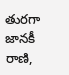తురగా జానకీ రాణి,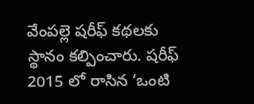వేంపల్లె షరీఫ్‌ కథలకు స్థానం కల్పించారు. షరీఫ్‌ 2015 లో రాసిన ‘ఒంటి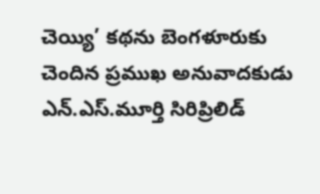చెయ్యి’ కథను బెంగళూరుకు చెందిన ప్రముఖ అనువాదకుడు ఎన్‌.ఎస్‌.మూర్తి సిరిప్రిలిడ్‌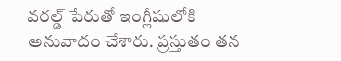వరల్డ్‌ పేరుతో ఇంగ్లీషులోకి అనువాదం చేశారు. ప్రస్తుతం తన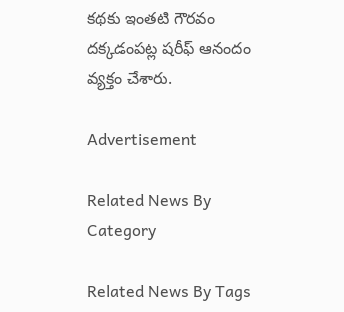కథకు ఇంతటి గౌరవం దక్కడంపట్ల షరీఫ్‌ ఆనందం వ్యక్తం చేశారు.

Advertisement

Related News By Category

Related News By Tags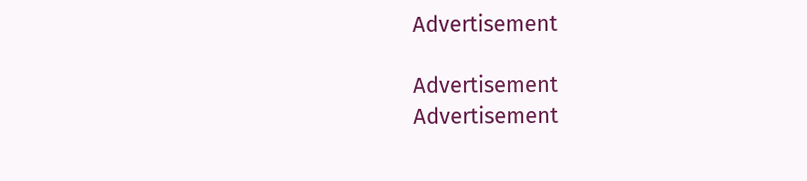Advertisement

Advertisement
Advertisement